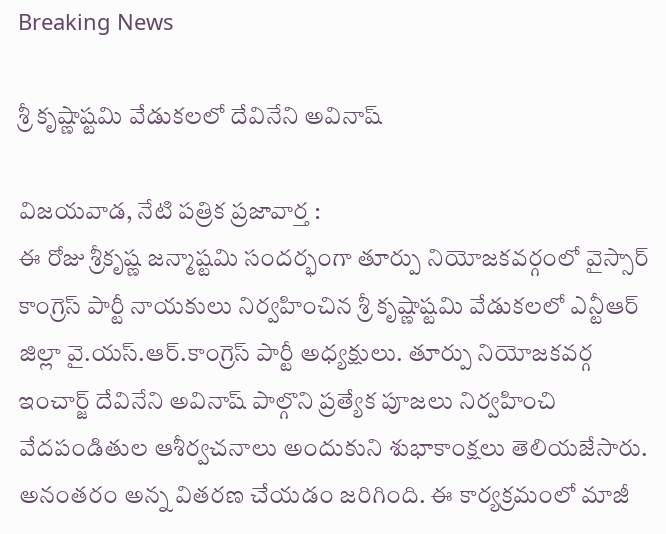Breaking News

శ్రీ కృష్ణాష్టమి వేడుకలలో దేవినేని అవినాష్

విజయవాడ, నేటి పత్రిక ప్రజావార్త :
ఈ రోజు శ్రీకృష్ణ జన్మాష్టమి సందర్భంగా తూర్పు నియోజకవర్గంలో వైస్సార్ కాంగ్రెస్ పార్టీ నాయకులు నిర్వహించిన శ్రీ కృష్ణాష్టమి వేడుకలలో ఎన్టీఆర్ జిల్లా వై.యస్.ఆర్.కాంగ్రెస్ పార్టీ అధ్యక్షులు. తూర్పు నియోజకవర్గ ఇంచార్జ్ దేవినేని అవినాష్ పాల్గొని ప్రత్యేక పూజలు నిర్వహించి వేదపండితుల ఆశీర్వచనాలు అందుకుని శుభాకాంక్షలు తెలియజేసారు. అనంతరం అన్న వితరణ చేయడం జరిగింది. ఈ కార్యక్రమంలో మాజీ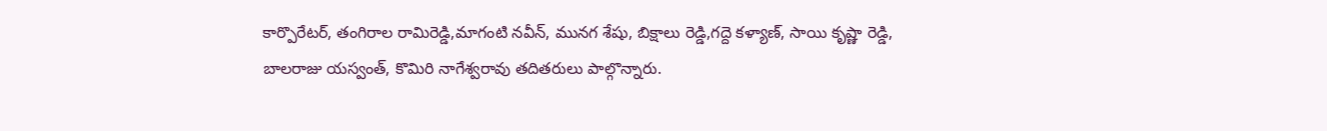కార్పొరేటర్, తంగిరాల రామిరెడ్డి,మాగంటి నవీన్, మునగ శేషు, బిక్షాలు రెడ్డి,గద్దె కళ్యాణ్, సాయి కృష్ణా రెడ్డి, బాలరాజు యస్వంత్, కొమిరి నాగేశ్వరావు తదితరులు పాల్గొన్నారు.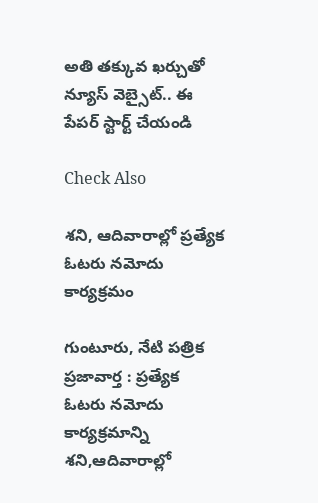అతి తక్కువ ఖర్చుతో న్యూస్ వెబ్సైట్.. ఈ పేపర్ స్టార్ట్ చేయండి

Check Also

శని, ఆదివారాల్లో ప్రత్యేక ఓటరు నమోదు కార్యక్రమం

గుంటూరు, నేటి పత్రిక ప్రజావార్త : ప్రత్యేక ఓటరు నమోదు కార్యక్రమాన్ని శని,ఆదివారాల్లో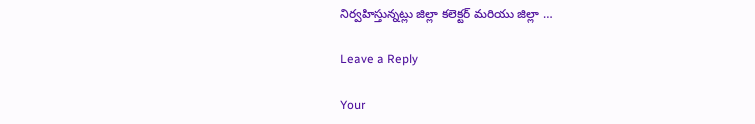నిర్వహిస్తున్నట్లు జిల్లా కలెక్టర్ మరియు జిల్లా …

Leave a Reply

Your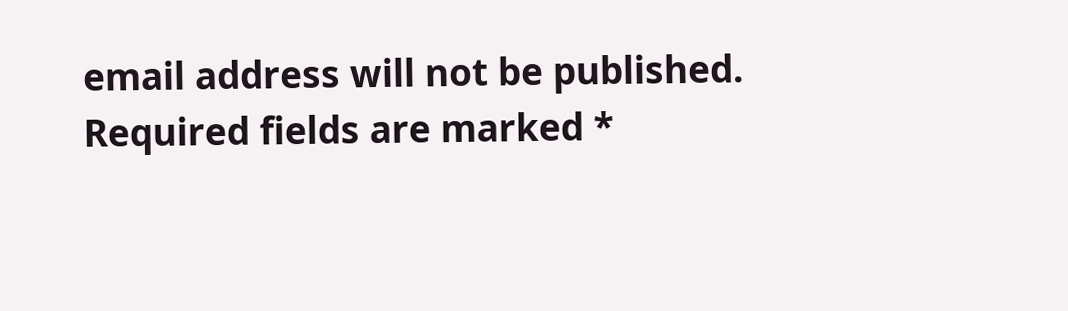email address will not be published. Required fields are marked *